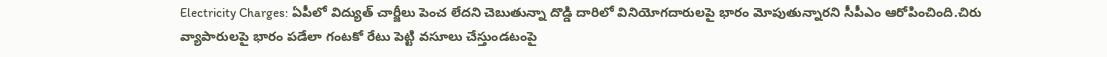Electricity Charges: ఏపీలో విద్యుత్ చార్జీలు పెంచ లేదని చెబుతున్నా దొడ్డి దారిలో వినియోగదారులపై భారం మోపుతున్నారని సీపీఎం ఆరోపించింది.చిరు వ్యాపారులపై భారం పడేలా గంటకో రేటు పెట్టి వసూలు చేస్తుండటంపై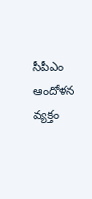సీపీఎం ఆందోళన వ్యక్తం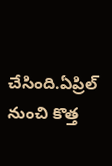చేసింది.ఏప్రిల్ నుంచి కొత్త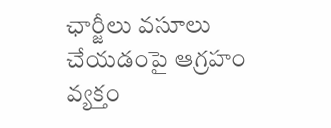ఛార్జీలు వసూలు చేయడంపై ఆగ్రహం వ్యక్తం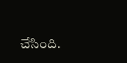చేసింది.